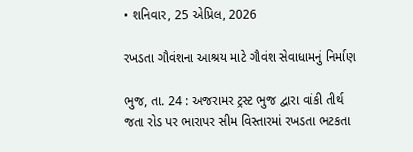• શનિવાર, 25 એપ્રિલ, 2026

રખડતા ગૌવંશના આશ્રય માટે ગૌવંશ સેવાધામનું નિર્માણ

ભુજ, તા. 24 : અજરામર ટ્રસ્ટ ભુજ દ્વારા વાંકી તીર્થ જતા રોડ પર ભારાપર સીમ વિસ્તારમાં રખડતા ભટકતા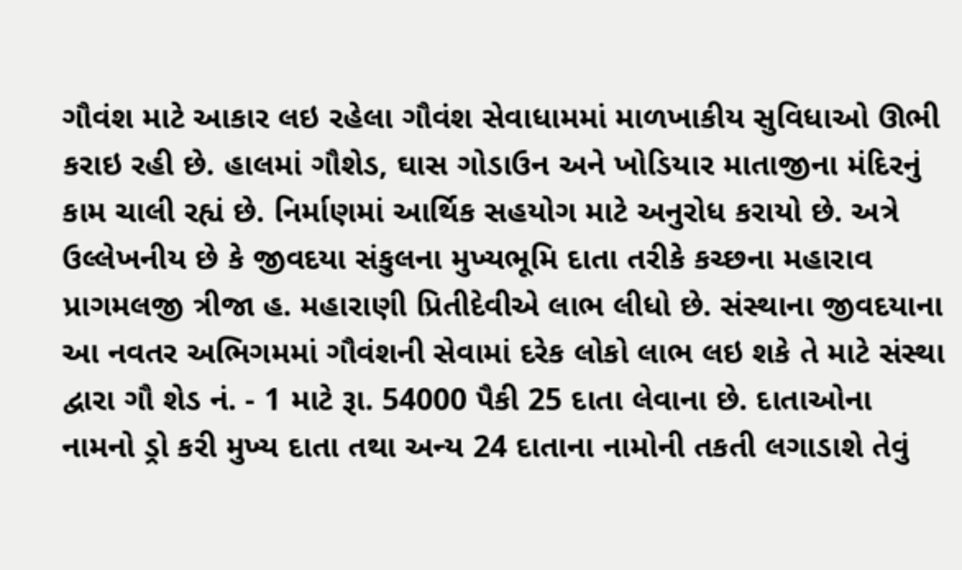ગૌવંશ માટે આકાર લઇ રહેલા ગૌવંશ સેવાધામમાં માળખાકીય સુવિધાઓ ઊભી કરાઇ રહી છે. હાલમાં ગૌશેડ, ઘાસ ગોડાઉન અને ખોડિયાર માતાજીના મંદિરનું કામ ચાલી રહ્યં છે. નિર્માણમાં આર્થિક સહયોગ માટે અનુરોધ કરાયો છે. અત્રે ઉલ્લેખનીય છે કે જીવદયા સંકુલના મુખ્યભૂમિ દાતા તરીકે કચ્છના મહારાવ પ્રાગમલજી ત્રીજા હ. મહારાણી પ્રિતીદેવીએ લાભ લીધો છે. સંસ્થાના જીવદયાના આ નવતર અભિગમમાં ગૌવંશની સેવામાં દરેક લોકો લાભ લઇ શકે તે માટે સંસ્થા દ્વારા ગૌ શેડ નં. - 1 માટે રૂા. 54000 પૈકી 25 દાતા લેવાના છે. દાતાઓના નામનો ડ્રો કરી મુખ્ય દાતા તથા અન્ય 24 દાતાના નામોની તકતી લગાડાશે તેવું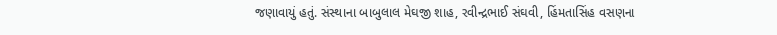જણાવાયું હતું. સંસ્થાના બાબુલાલ મેઘજી શાહ, રવીન્દ્રભાઈ સંઘવી, હિંમતાસિંહ વસણના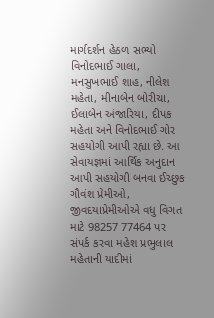માર્ગદર્શન હેઠળ સભ્યો વિનોદભાઈ ગાલા, મનસુખભાઈ શાહ, નીલેશ મહેતા, મીનાબેન બોરીચા, ઈલાબેન અંજારિયા, દીપક મહેતા અને વિનોદભાઈ ગોર સહયોગી આપી રહ્યા છે. આ સેવાયજ્ઞમાં આર્થિક અનુદાન આપી સહયોગી બનવા ઈચ્છુક ગૌવંશ પ્રેમીઓ, જીવદયાપ્રેમીઓએ વધુ વિગત માટે 98257 77464 પર સંપર્ક કરવા મહેશ પ્રભુલાલ મહેતાની યાદીમાં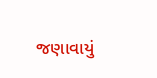જણાવાયું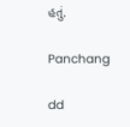હતું.

Panchang

dd